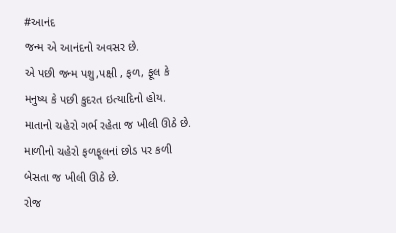#આનંદ
જન્મ એ આનંદનો અવસર છે.
એ પછી જન્મ પશુ,પક્ષી , ફળ, ફૂલ કે મનુષ્ય કે પછી કુદરત ઇત્યાદિનો હોય.
માતાનો ચહેરો ગર્ભ રહેતા જ ખીલી ઊઠે છે.
માળીનો ચહેરો ફળફૂલનાં છોડ પર કળી બેસતા જ ખીલી ઊઠે છે.
રોજ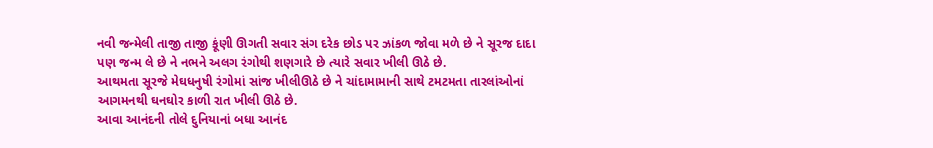નવી જન્મેલી તાજી તાજી કૂંણી ઊગતી સવાર સંગ દરેક છોડ પર ઝાંકળ જોવા મળે છે ને સૂરજ દાદા પણ જન્મ લે છે ને નભને અલગ રંગોથી શણગારે છે ત્યારે સવાર ખીલી ઊઠે છે.
આથમતા સૂરજે મેઘધનુષી રંગોમાં સાંજ ખીલીઊઠે છે ને ચાંદામામાની સાથે ટમટમતા તારલાંઓનાં આગમનથી ઘનઘોર કાળી રાત ખીલી ઊઠે છે.
આવા આનંદની તોલે દુનિયાનાં બધા આનંદ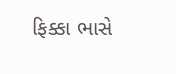ફિક્કા ભાસે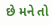છે મને તો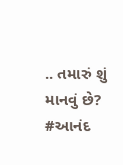.. તમારું શું માનવું છે?
#આનંદ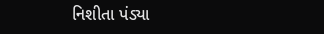નિશીતા પંડ્યા